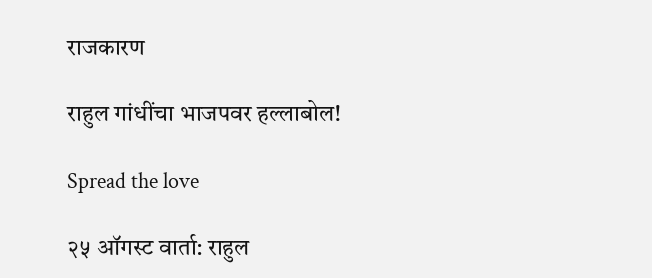राजकारण

राहुल गांधींचा भाजपवर हल्लाबोल!

Spread the love

२५ ऑगस्ट वार्ता: राहुल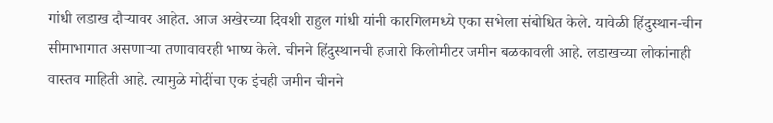गांधी लडाख दौऱ्यावर आहेत. आज अखेरच्या दिवशी राहुल गांधी यांनी कारगिलमध्ये एका सभेला संबोधित केले. यावेळी हिंदुस्थान-चीन सीमाभागात असणाऱ्या तणावावरही भाष्य केले. चीनने हिंदुस्थानची हजारो किलोमीटर जमीन बळकावली आहे. लडाखच्या लोकांनाही वास्तव माहिती आहे. त्यामुळे मोदींचा एक इंचही जमीन चीनने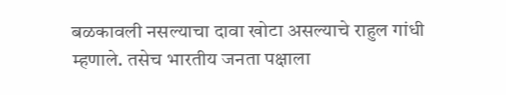बळकावली नसल्याचा दावा खोटा असल्याचे राहुल गांधी म्हणाले. तसेच भारतीय जनता पक्षाला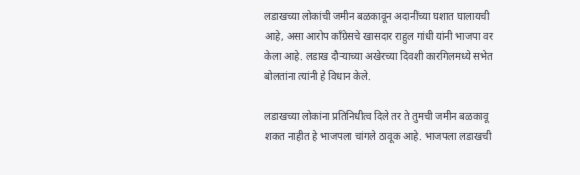लडाखच्या लोकांची जमीन बळकावून अदानींच्या घशात घालायची आहे, असा आरोप काँग्रेसचे खासदार राहुल गांधी यांनी भाजपा वर केला आहे. लडाख दौऱ्याच्या अखेरच्या दिवशी कारगिलमध्ये सभेत बोलतांना त्यांनी हे विधान केले.

लडाखच्या लोकांना प्रतिनिधीत्व दिले तर ते तुमची जमीन बळकावू शकत नाहीत हे भाजपला चांगले ठावूक आहे. भाजपला लडाखची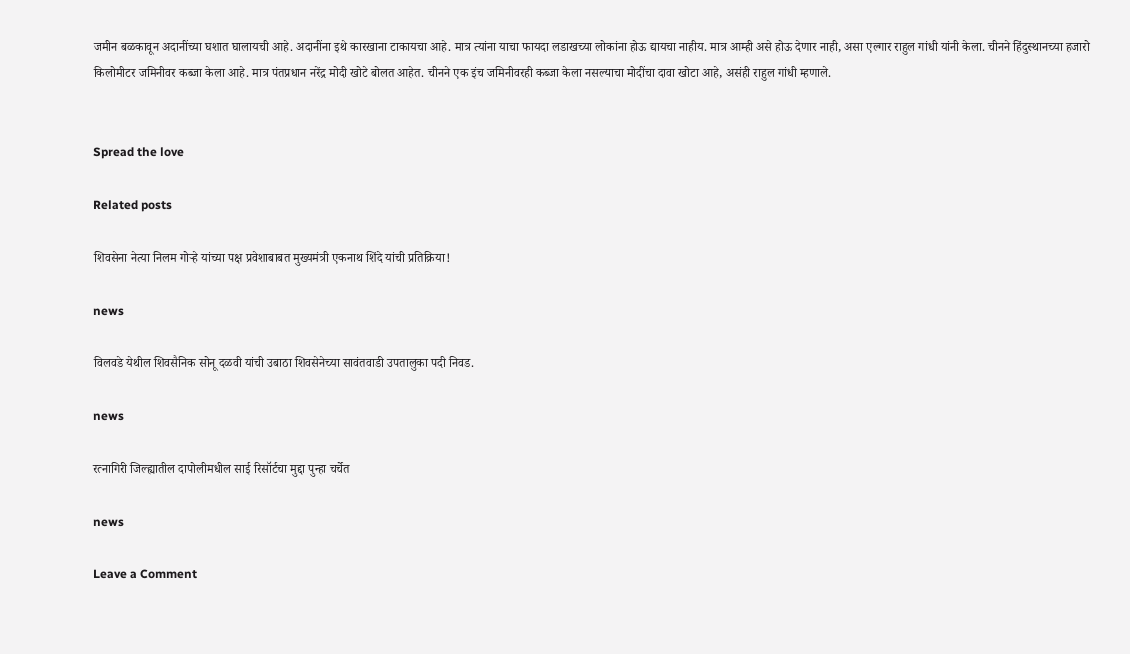जमीन बळकावून अदानींच्या घशात घालायची आहे. अदानींना इथे कारखाना टाकायचा आहे. मात्र त्यांना याचा फायदा लडाखच्या लोकांना होऊ द्यायचा नाहीय. मात्र आम्ही असे होऊ देणार नाही, असा एल्गार राहुल गांधी यांनी केला. चीनने हिंदुस्थानच्या हजारो किलोमीटर जमिनीवर कब्जा केला आहे. मात्र पंतप्रधान नरेंद्र मोदी खोटे बोलत आहेत. चीनने एक इंच जमिनीवरही कब्जा केला नसल्याचा मोदींचा दावा खोटा आहे, असंही राहुल गांधी म्हणाले.


Spread the love

Related posts

शिवसेना नेत्या निलम गोऱ्हे यांच्या पक्ष प्रवेशाबाबत मुख्यमंत्री एकनाथ शिंदे यांची प्रतिक्रिया!

news

विलवडे येथील शिवसैनिक सोनू दळवी यांची उबाठा शिवसेनेच्या सावंतवाडी उपतालुका पदी निवड.

news

रत्नागिरी जिल्ह्यातील दापोलीमधील साई रिसॉर्टचा मुद्दा पुन्हा चर्चेत

news

Leave a Comment